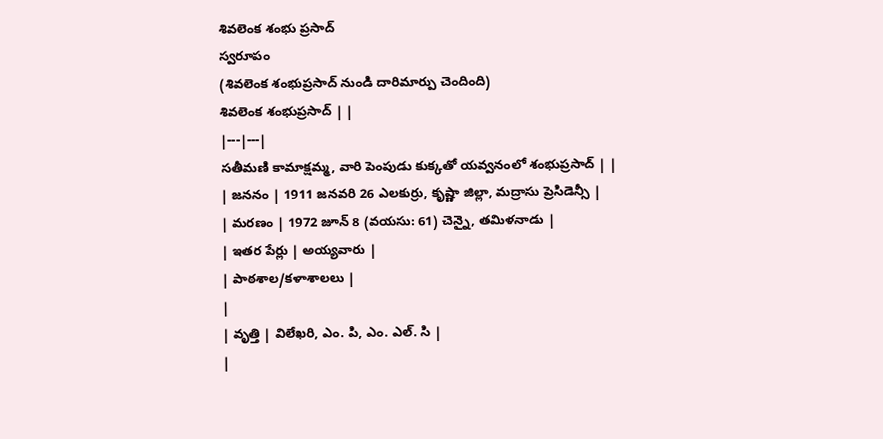శివలెంక శంభు ప్రసాద్
స్వరూపం
(శివలెంక శంభుప్రసాద్ నుండి దారిమార్పు చెందింది)
శివలెంక శంభుప్రసాద్ | |
|---|---|
సతీమణి కామాక్షమ్మ, వారి పెంపుడు కుక్కతో యవ్వనంలో శంభుప్రసాద్ | |
| జననం | 1911 జనవరి 26 ఎలకుర్రు, కృష్ణా జిల్లా, మద్రాసు ప్రెసిడెన్సీ |
| మరణం | 1972 జూన్ 8 (వయసు: 61) చెన్నై, తమిళనాడు |
| ఇతర పేర్లు | అయ్యవారు |
| పాఠశాల/కళాశాలలు |
|
| వృత్తి | విలేఖరి, ఎం. పి, ఎం. ఎల్. సి |
|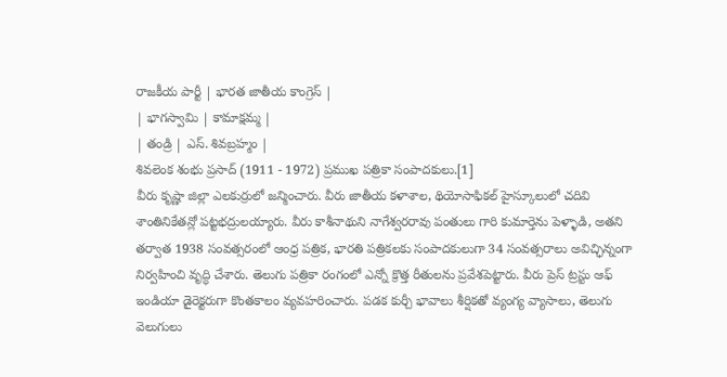రాజకీయ పార్టీ | భారత జాతీయ కాంగ్రెస్ |
| భాగస్వామి | కామాక్షమ్మ |
| తండ్రి | ఎస్. శివబ్రహ్మం |
శివలెంక శంభు ప్రసాద్ (1911 - 1972) ప్రముఖ పత్రికా సంపాదకులు.[1]
వీరు కృష్ణా జిల్లా ఎలకుర్రులో జన్మించారు. వీరు జాతీయ కళాశాల, థియోసాఫికల్ హైస్కూలులో చదివి శాంతినికేతన్లో పట్టభద్రులయ్యారు. వీరు కాశీనాథుని నాగేశ్వరరావు పంతులు గారి కుమార్తెను పెళ్ళాడి, అతని తర్వాత 1938 సంవత్సరంలో ఆంధ్ర పత్రిక, భారతి పత్రికలకు సంపాదకులుగా 34 సంవత్సరాలు అవిచ్ఛిన్నంగా నిర్వహించి వృద్ధి చేశారు. తెలుగు పత్రికా రంగంలో ఎన్నో క్రొత్త రీతులను ప్రవేశపెట్టారు. వీరు ప్రెస్ ట్రస్టు ఆఫ్ ఇండియా డైరెక్టరుగా కొంతకాలం వ్యవహరించారు. పడక కుర్చీ భావాలు శీర్షికతో వ్యంగ్య వ్యాసాలు, తెలుగు వెలుగులు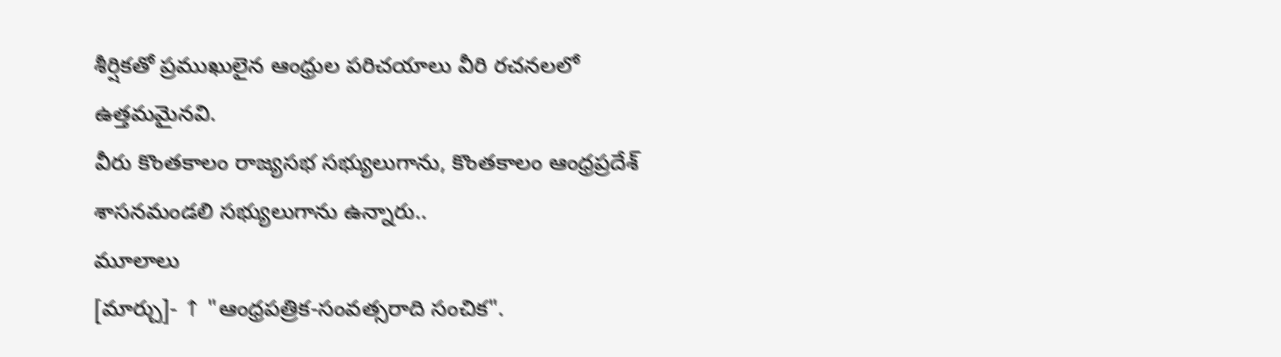శీర్షికతో ప్రముఖులైన ఆంధ్రుల పరిచయాలు వీరి రచనలలో ఉత్తమమైనవి.
వీరు కొంతకాలం రాజ్యసభ సభ్యులుగాను, కొంతకాలం ఆంధ్రప్రదేశ్ శాసనమండలి సభ్యులుగాను ఉన్నారు..
మూలాలు
[మార్చు]- ↑ "ఆంధ్రపత్రిక-సంవత్సరాది సంచిక".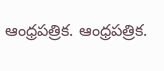ఆంధ్రపత్రిక. ఆంధ్రపత్రిక.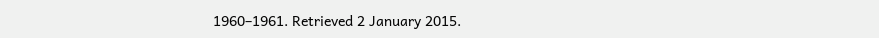1960–1961. Retrieved 2 January 2015.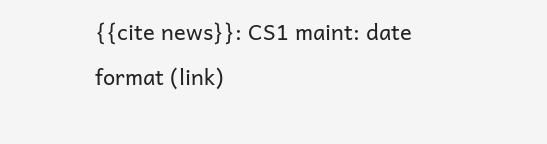{{cite news}}: CS1 maint: date format (link)